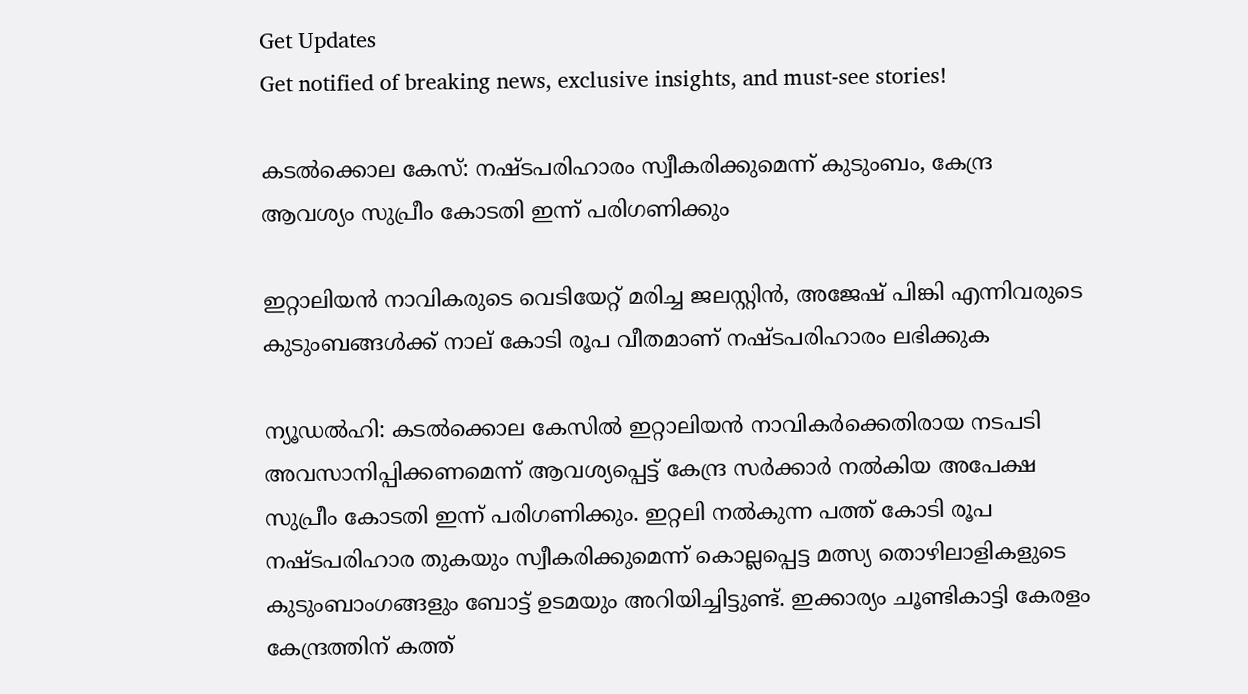Get Updates
Get notified of breaking news, exclusive insights, and must-see stories!

കടൽക്കൊല കേസ്: നഷ്ടപരിഹാരം സ്വീകരിക്കുമെന്ന് കുടുംബം, കേന്ദ്ര ആവശ്യം സുപ്രീം കോടതി ഇന്ന് പരിഗണിക്കും

ഇറ്റാലിയന്‍ നാവികരുടെ വെടിയേറ്റ് മരിച്ച ജലസ്റ്റിന്‍, അജേഷ് പിങ്കി എന്നിവരുടെ കുടുംബങ്ങള്‍ക്ക് നാല് കോടി രൂപ വീതമാണ് നഷ്ടപരിഹാരം ലഭിക്കുക

ന്യൂഡൽഹി: കടൽക്കൊല കേസിൽ ഇറ്റാലിയൻ നാവികർക്കെതിരായ നടപടി അവസാനിപ്പിക്കണമെന്ന് ആവശ്യപ്പെട്ട് കേന്ദ്ര സർക്കാർ നൽകിയ അപേക്ഷ സുപ്രീം കോടതി ഇന്ന് പരിഗണിക്കും. ഇറ്റലി നൽകുന്ന പത്ത് കോടി രൂപ നഷ്ടപരിഹാര തുകയും സ്വീകരിക്കുമെന്ന് കൊല്ലപ്പെട്ട മത്സ്യ തൊഴിലാളികളുടെ കുടുംബാംഗങ്ങളും ബോട്ട് ഉടമയും അറിയിച്ചിട്ടുണ്ട്. ഇക്കാര്യം ചൂണ്ടികാട്ടി കേരളം കേന്ദ്രത്തിന് കത്ത്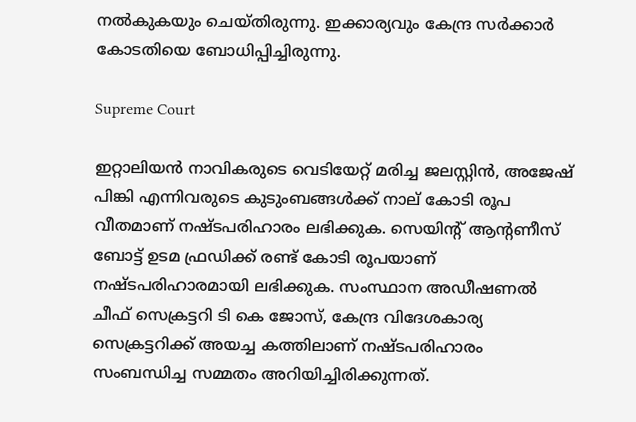നൽകുകയും ചെയ്തിരുന്നു. ഇക്കാര്യവും കേന്ദ്ര സർക്കാർ കോടതിയെ ബോധിപ്പിച്ചിരുന്നു.

Supreme Court

ഇറ്റാലിയന്‍ നാവികരുടെ വെടിയേറ്റ് മരിച്ച ജലസ്റ്റിന്‍, അജേഷ് പിങ്കി എന്നിവരുടെ കുടുംബങ്ങള്‍ക്ക് നാല് കോടി രൂപ വീതമാണ് നഷ്ടപരിഹാരം ലഭിക്കുക. സെയിന്റ് ആന്റണീസ് ബോട്ട് ഉടമ ഫ്രഡിക്ക് രണ്ട് കോടി രൂപയാണ് നഷ്ടപരിഹാരമായി ലഭിക്കുക. സംസ്ഥാന അഡീഷണല്‍ ചീഫ് സെക്രട്ടറി ടി കെ ജോസ്, കേന്ദ്ര വിദേശകാര്യ സെക്രട്ടറിക്ക് അയച്ച കത്തിലാണ് നഷ്ടപരിഹാരം സംബന്ധിച്ച സമ്മതം അറിയിച്ചിരിക്കുന്നത്.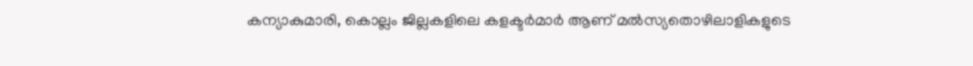കന്യാകുമാരി, കൊല്ലം ജില്ലകളിലെ കളക്ടര്‍മാര്‍ ആണ് മല്‍സ്യതൊഴിലാളികളുടെ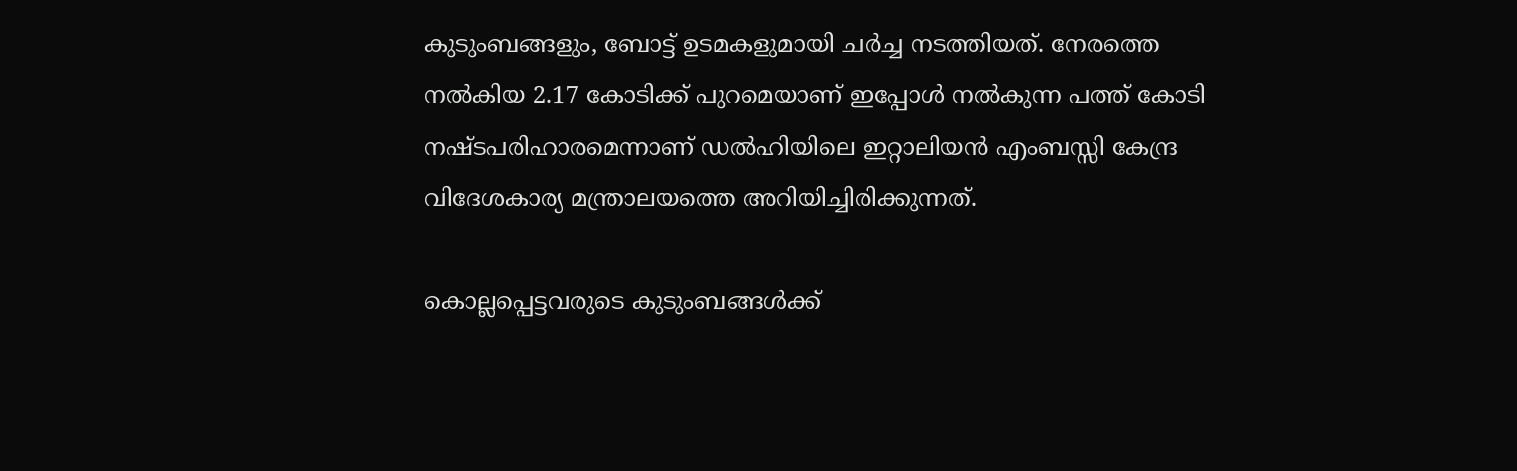കുടുംബങ്ങളും, ബോട്ട് ഉടമകളുമായി ചര്‍ച്ച നടത്തിയത്. നേരത്തെ നല്‍കിയ 2.17 കോടിക്ക് പുറമെയാണ് ഇപ്പോള്‍ നല്‍കുന്ന പത്ത് കോടി നഷ്ടപരിഹാരമെന്നാണ് ഡല്‍ഹിയിലെ ഇറ്റാലിയന്‍ എംബസ്സി കേന്ദ്ര വിദേശകാര്യ മന്ത്രാലയത്തെ അറിയിച്ചിരിക്കുന്നത്.

കൊല്ലപ്പെട്ടവരുടെ കുടുംബങ്ങള്‍ക്ക്‌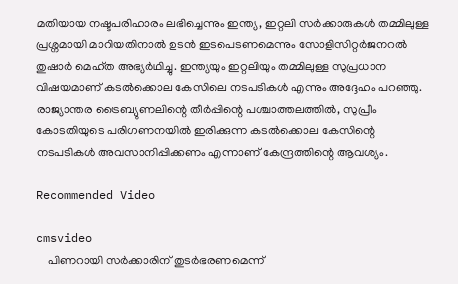മതിയായ നഷ്ടപരിഹാരം ലഭിച്ചെന്നും ഇന്ത്യ, ഇറ്റലി സർക്കാരുകള്‍ തമ്മിലുള്ള പ്രശ്നമായി മാറിയതിനാല്‍ ഉടന്‍ ഇടപെടണമെന്നും സോളിസിറ്റർജനറൽ തുഷാർ മെഹ്‌ത അഭ്യര്‍ഥിച്ചു. ഇന്ത്യയും ഇറ്റലിയും തമ്മിലുള്ള സുപ്രധാന വിഷയമാണ് കടൽക്കൊല കേസിലെ നടപടികൾ എന്നും അദ്ദേഹം പറഞ്ഞു. രാജ്യാന്തര ട്രൈബ്യുണലിന്റെ തീർപ്പിന്റെ പശ്ചാത്തലത്തിൽ, സുപ്രീം കോടതിയുടെ പരിഗണനയിൽ ഇരിക്കുന്ന കടൽക്കൊല കേസിന്റെ നടപടികൾ അവസാനിപ്പിക്കണം എന്നാണ് കേന്ദ്രത്തിന്റെ ആവശ്യം.

Recommended Video

cmsvideo
    പിണറായി സര്‍ക്കാരിന് തുടര്‍ഭരണമെന്ന്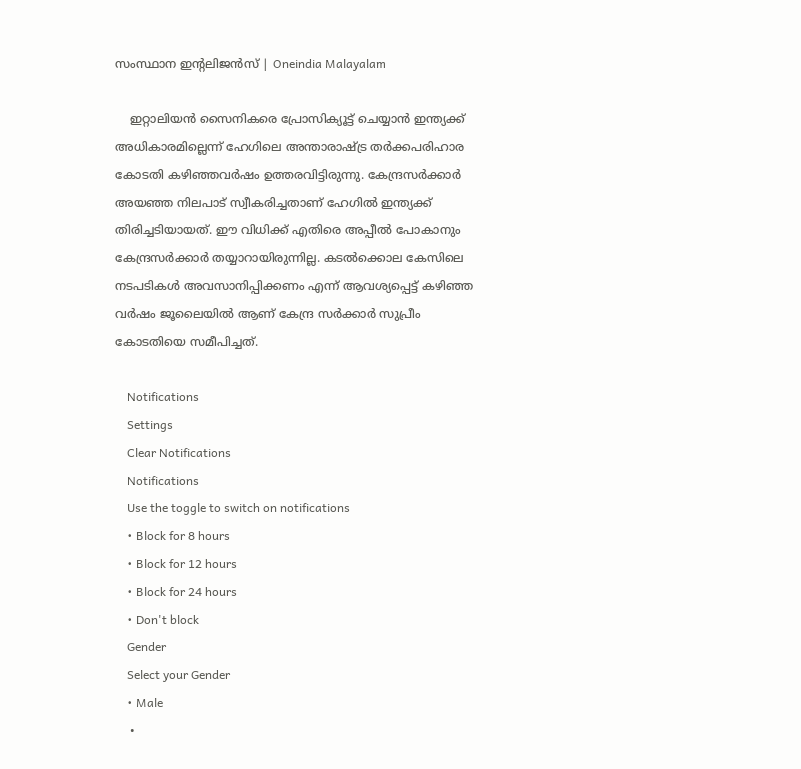സംസ്ഥാന ഇന്റലിജന്‍സ് | Oneindia Malayalam

    ഇറ്റാലിയൻ സൈനികരെ പ്രോസിക്യൂട്ട്‌ ചെയ്യാൻ ഇന്ത്യക്ക്‌ അധികാരമില്ലെന്ന്‌ ഹേഗിലെ അന്താരാഷ്ട്ര തർക്കപരിഹാര കോടതി കഴിഞ്ഞവർഷം ഉത്തരവിട്ടിരുന്നു. കേന്ദ്രസർക്കാർ അയഞ്ഞ നിലപാട്‌ സ്വീകരിച്ചതാണ് ഹേഗില്‍ ഇന്ത്യക്ക് തിരിച്ചടിയായത്. ഈ വിധിക്ക് എതിരെ അപ്പീല്‍ പോകാനും കേന്ദ്രസര്‍ക്കാര്‍ തയ്യാറായിരുന്നില്ല. കടൽക്കൊല കേസിലെ നടപടികൾ അവസാനിപ്പിക്കണം എന്ന് ആവശ്യപ്പെട്ട് കഴിഞ്ഞ വർഷം ജൂലൈയിൽ ആണ് കേന്ദ്ര സർക്കാർ സുപ്രീം കോടതിയെ സമീപിച്ചത്.

    Notifications
    Settings
    Clear Notifications
    Notifications
    Use the toggle to switch on notifications
    • Block for 8 hours
    • Block for 12 hours
    • Block for 24 hours
    • Don't block
    Gender
    Select your Gender
    • Male
    •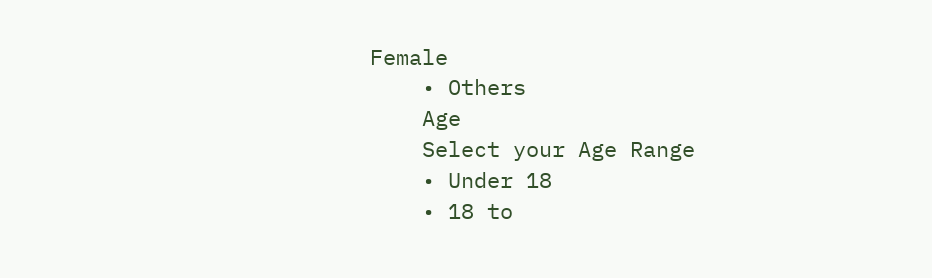Female
    • Others
    Age
    Select your Age Range
    • Under 18
    • 18 to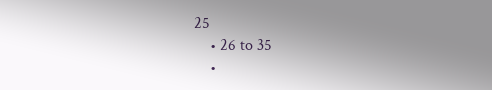25
    • 26 to 35
    •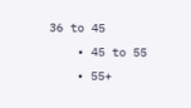36 to 45
    • 45 to 55
    • 55+